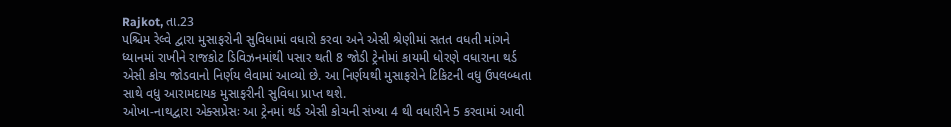Rajkot, તા.23
પશ્ચિમ રેલ્વે દ્વારા મુસાફરોની સુવિધામાં વધારો કરવા અને એસી શ્રેણીમાં સતત વધતી માંગને ધ્યાનમાં રાખીને રાજકોટ ડિવિઝનમાંથી પસાર થતી 8 જોડી ટ્રેનોમાં કાયમી ધોરણે વધારાના થર્ડ એસી કોચ જોડવાનો નિર્ણય લેવામાં આવ્યો છે. આ નિર્ણયથી મુસાફરોને ટિકિટની વધુ ઉપલબ્ધતા સાથે વધુ આરામદાયક મુસાફરીની સુવિધા પ્રાપ્ત થશે.
ઓખા-નાથદ્વારા એક્સપ્રેસઃ આ ટ્રેનમાં થર્ડ એસી કોચની સંખ્યા 4 થી વધારીને 5 કરવામાં આવી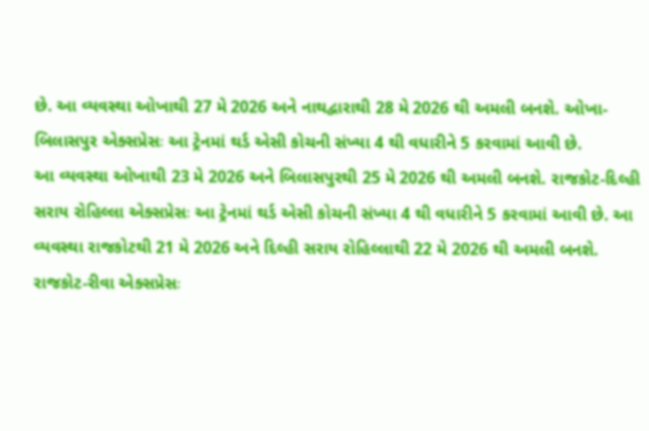છે. આ વ્યવસ્થા ઓખાથી 27 મે 2026 અને નાથદ્વારાથી 28 મે 2026 થી અમલી બનશે. ઓખા-બિલાસપુર એક્સપ્રેસઃ આ ટ્રેનમાં થર્ડ એસી કોચની સંખ્યા 4 થી વધારીને 5 કરવામાં આવી છે.
આ વ્યવસ્થા ઓખાથી 23 મે 2026 અને બિલાસપુરથી 25 મે 2026 થી અમલી બનશે. રાજકોટ-દિલ્હી સરાય રોહિલ્લા એક્સપ્રેસઃ આ ટ્રેનમાં થર્ડ એસી કોચની સંખ્યા 4 થી વધારીને 5 કરવામાં આવી છે. આ વ્યવસ્થા રાજકોટથી 21 મે 2026 અને દિલ્હી સરાય રોહિલ્લાથી 22 મે 2026 થી અમલી બનશે.
રાજકોટ-રીવા એક્સપ્રેસઃ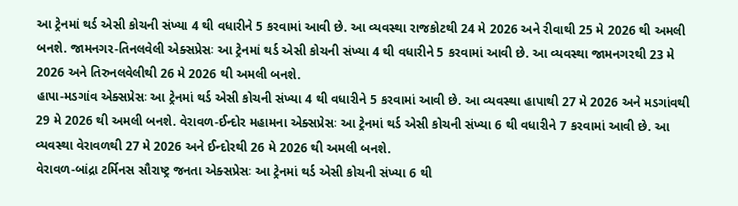આ ટ્રેનમાં થર્ડ એસી કોચની સંખ્યા 4 થી વધારીને 5 કરવામાં આવી છે. આ વ્યવસ્થા રાજકોટથી 24 મે 2026 અને રીવાથી 25 મે 2026 થી અમલી બનશે. જામનગર-તિનલવેલી એક્સપ્રેસઃ આ ટ્રેનમાં થર્ડ એસી કોચની સંખ્યા 4 થી વધારીને 5 કરવામાં આવી છે. આ વ્યવસ્થા જામનગરથી 23 મે 2026 અને તિરુનલવેલીથી 26 મે 2026 થી અમલી બનશે.
હાપા-મડગાંવ એક્સપ્રેસઃ આ ટ્રેનમાં થર્ડ એસી કોચની સંખ્યા 4 થી વધારીને 5 કરવામાં આવી છે. આ વ્યવસ્થા હાપાથી 27 મે 2026 અને મડગાંવથી 29 મે 2026 થી અમલી બનશે. વેરાવળ-ઈન્દોર મહામના એક્સપ્રેસઃ આ ટ્રેનમાં થર્ડ એસી કોચની સંખ્યા 6 થી વધારીને 7 કરવામાં આવી છે. આ વ્યવસ્થા વેરાવળથી 27 મે 2026 અને ઈન્દોરથી 26 મે 2026 થી અમલી બનશે.
વેરાવળ-બાંદ્રા ટર્મિનસ સૌરાષ્ટ્ર જનતા એક્સપ્રેસઃ આ ટ્રેનમાં થર્ડ એસી કોચની સંખ્યા 6 થી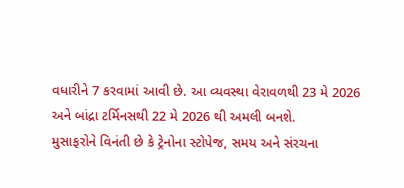વધારીને 7 કરવામાં આવી છે. આ વ્યવસ્થા વેરાવળથી 23 મે 2026 અને બાંદ્રા ટર્મિનસથી 22 મે 2026 થી અમલી બનશે.
મુસાફરોને વિનંતી છે કે ટ્રેનોના સ્ટોપેજ, સમય અને સંરચના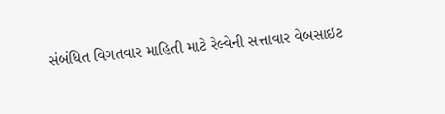સંબંધિત વિગતવાર માહિતી માટે રેલ્વેની સત્તાવાર વેબસાઇટ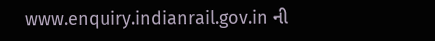www.enquiry.indianrail.gov.in ની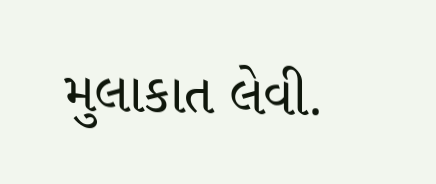મુલાકાત લેવી.